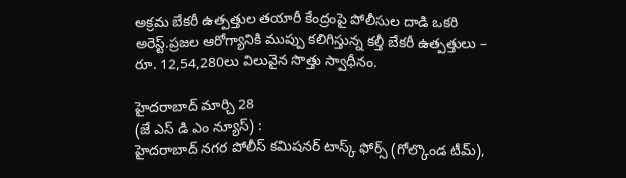అక్రమ బేకరీ ఉత్పత్తుల తయారీ కేంద్రంపై పోలీసుల దాడి ఒకరి అరెస్ట్.ప్రజల ఆరోగ్యానికి ముప్పు కలిగిస్తున్న కల్తీ బేకరీ ఉత్పత్తులు – రూ. 12,54,280లు విలువైన సొత్తు స్వాధీనం.

హైదరాబాద్ మార్చి 28
(జే ఎస్ డి ఎం న్యూస్) :
హైదరాబాద్ నగర పోలీస్ కమిషనర్ టాస్క్ ఫోర్స్ (గోల్కొండ టీమ్),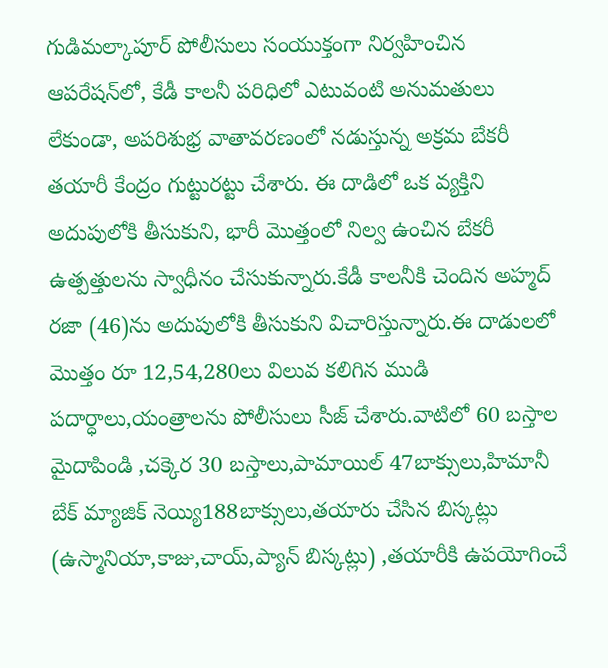గుడిమల్కాపూర్ పోలీసులు సంయుక్తంగా నిర్వహించిన ఆపరేషన్‌లో, కేడీ కాలనీ పరిధిలో ఎటువంటి అనుమతులు లేకుండా, అపరిశుభ్ర వాతావరణంలో నడుస్తున్న అక్రమ బేకరీ తయారీ కేంద్రం గుట్టురట్టు చేశారు. ఈ దాడిలో ఒక వ్యక్తిని అదుపులోకి తీసుకుని, భారీ మొత్తంలో నిల్వ ఉంచిన బేకరీ ఉత్పత్తులను స్వాధీనం చేసుకున్నారు.కేడీ కాలనీకి చెందిన అహ్మద్ రజా (46)ను అదుపులోకి తీసుకుని విచారిస్తున్నారు.ఈ దాడులలో మొత్తం రూ 12,54,280లు విలువ కలిగిన ముడి పదార్ధాలు,యంత్రాలను పోలీసులు సీజ్ చేశారు.వాటిలో 60 బస్తాల మైదాపిండి ,చక్కెర 30 బస్తాలు,పామాయిల్ 47బాక్సులు,హిమానీ బేక్ మ్యాజిక్ నెయ్యి188బాక్సులు,తయారు చేసిన బిస్కట్లు (ఉస్మానియా,కాజు,చాయ్,ప్యాన్ బిస్కట్లు) ,తయారీకి ఉపయోగించే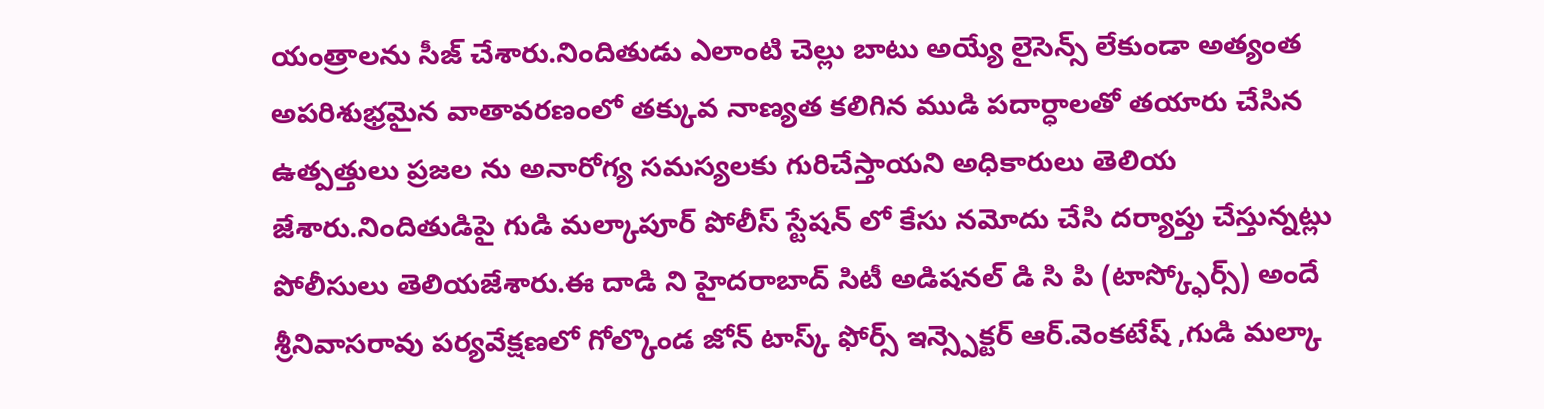యంత్రాలను సీజ్ చేశారు.నిందితుడు ఎలాంటి చెల్లు బాటు అయ్యే లైసెన్స్ లేకుండా అత్యంత అపరిశుభ్రమైన వాతావరణంలో తక్కువ నాణ్యత కలిగిన ముడి పదార్ధాలతో తయారు చేసిన ఉత్పత్తులు ప్రజల ను అనారోగ్య సమస్యలకు గురిచేస్తాయని అధికారులు తెలియ జేశారు.నిందితుడిపై గుడి మల్కాపూర్ పోలీస్ స్టేషన్ లో కేసు నమోదు చేసి దర్యాప్తు చేస్తున్నట్లు పోలీసులు తెలియజేశారు.ఈ దాడి ని హైదరాబాద్ సిటీ అడిషనల్ డి సి పి (టాస్క్ఫోర్స్) అందే శ్రీనివాసరావు పర్యవేక్షణలో గోల్కొండ జోన్ టాస్క్ ఫోర్స్ ఇన్స్పెక్టర్ ఆర్.వెంకటేష్ ,గుడి మల్కా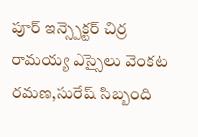పూర్ ఇన్స్పెక్టర్ చిర్ర రామయ్య ఎస్సైలు వెంకట రమణ,సురేష్ సిబ్బంది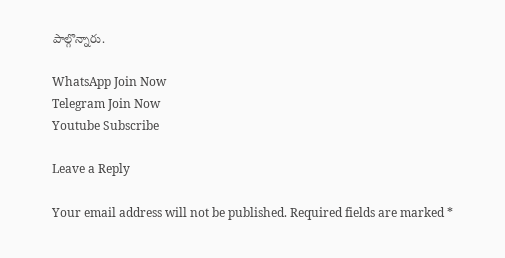పాల్గొన్నారు.

WhatsApp Join Now
Telegram Join Now
Youtube Subscribe

Leave a Reply

Your email address will not be published. Required fields are marked *